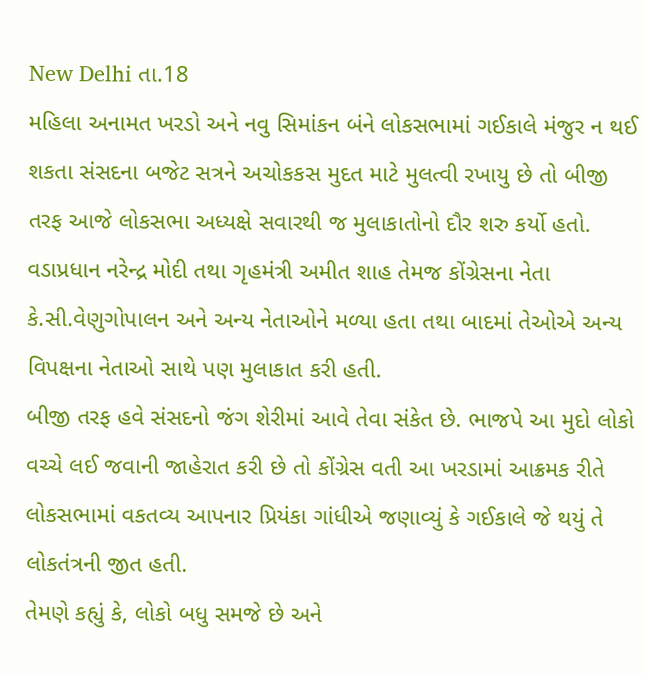New Delhi તા.18
મહિલા અનામત ખરડો અને નવુ સિમાંકન બંને લોકસભામાં ગઈકાલે મંજુર ન થઈ શકતા સંસદના બજેટ સત્રને અચોકકસ મુદત માટે મુલત્વી રખાયુ છે તો બીજી તરફ આજે લોકસભા અધ્યક્ષે સવારથી જ મુલાકાતોનો દૌર શરુ કર્યો હતો.
વડાપ્રધાન નરેન્દ્ર મોદી તથા ગૃહમંત્રી અમીત શાહ તેમજ કોંગ્રેસના નેતા કે.સી.વેણુગોપાલન અને અન્ય નેતાઓને મળ્યા હતા તથા બાદમાં તેઓએ અન્ય વિપક્ષના નેતાઓ સાથે પણ મુલાકાત કરી હતી.
બીજી તરફ હવે સંસદનો જંગ શેરીમાં આવે તેવા સંકેત છે. ભાજપે આ મુદો લોકો વચ્ચે લઈ જવાની જાહેરાત કરી છે તો કોંગ્રેસ વતી આ ખરડામાં આક્રમક રીતે લોકસભામાં વકતવ્ય આપનાર પ્રિયંકા ગાંધીએ જણાવ્યું કે ગઈકાલે જે થયું તે લોકતંત્રની જીત હતી.
તેમણે કહ્યું કે, લોકો બધુ સમજે છે અને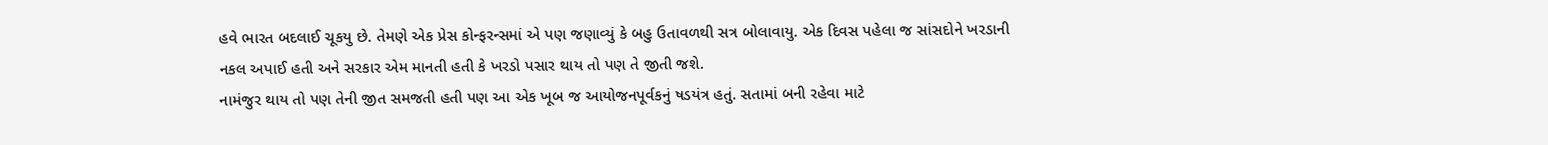હવે ભારત બદલાઈ ચૂકયુ છે. તેમણે એક પ્રેસ કોન્ફરન્સમાં એ પણ જણાવ્યું કે બહુ ઉતાવળથી સત્ર બોલાવાયુ. એક દિવસ પહેલા જ સાંસદોને ખરડાની નકલ અપાઈ હતી અને સરકાર એમ માનતી હતી કે ખરડો પસાર થાય તો પણ તે જીતી જશે.
નામંજુર થાય તો પણ તેની જીત સમજતી હતી પણ આ એક ખૂબ જ આયોજનપૂર્વકનું ષડયંત્ર હતું. સતામાં બની રહેવા માટે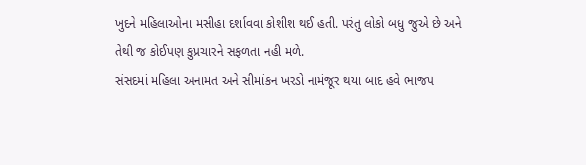ખુદને મહિલાઓના મસીહા દર્શાવવા કોશીશ થઈ હતી. પરંતુ લોકો બધુ જુએ છે અને તેથી જ કોઈપણ કુપ્રચારને સફળતા નહી મળે.
સંસદમાં મહિલા અનામત અને સીમાંકન ખરડો નામંજૂર થયા બાદ હવે ભાજપ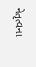નેતૃત્વના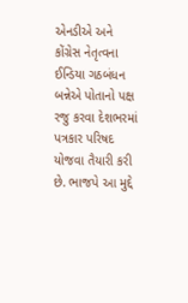એનડીએ અને કોંગ્રેસ નેતૃત્વના ઈન્ડિયા ગઠબંધન બન્નેએ પોતાનો પક્ષ રજુ કરવા દેશભરમાં પત્રકાર પરિષદ યોજવા તૈયારી કરી છે. ભાજપે આ મુદ્દે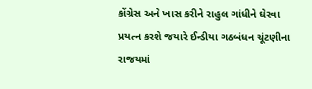કોંગ્રેસ અને ખાસ કરીને રાહુલ ગાંધીને ઘેરવા પ્રયત્ન કરશે જયારે ઈન્ડીયા ગઠબંધન ચૂંટણીના રાજયમાં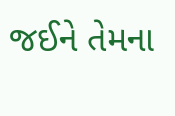જઈને તેમના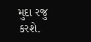મુદા રજુ કરશે.